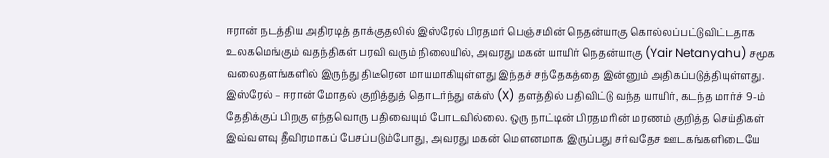ஈரான் நடத்திய அதிரடித் தாக்குதலில் இஸ்ரேல் பிரதமர் பெஞ்சமின் நெதன்யாகு கொல்லப்பட்டுவிட்டதாக உலகமெங்கும் வதந்திகள் பரவி வரும் நிலையில், அவரது மகன் யாயிர் நெதன்யாகு (Yair Netanyahu) சமூக வலைதளங்களில் இருந்து திடீரென மாயமாகியுள்ளது இந்தச் சந்தேகத்தை இன்னும் அதிகப்படுத்தியுள்ளது. இஸ்ரேல் – ஈரான் மோதல் குறித்துத் தொடர்ந்து எக்ஸ் (X) தளத்தில் பதிவிட்டு வந்த யாயிர், கடந்த மார்ச் 9-ம் தேதிக்குப் பிறகு எந்தவொரு பதிவையும் போடவில்லை. ஒரு நாட்டின் பிரதமரின் மரணம் குறித்த செய்திகள் இவ்வளவு தீவிரமாகப் பேசப்படும்போது, அவரது மகன் மௌனமாக இருப்பது சர்வதேச ஊடகங்களிடையே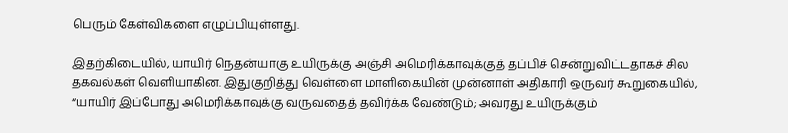பெரும் கேள்விகளை எழுப்பியுள்ளது.

இதற்கிடையில், யாயிர் நெதன்யாகு உயிருக்கு அஞ்சி அமெரிக்காவுக்குத் தப்பிச் சென்றுவிட்டதாகச் சில தகவல்கள் வெளியாகின. இதுகுறித்து வெள்ளை மாளிகையின் முன்னாள் அதிகாரி ஒருவர் கூறுகையில், “யாயிர் இப்போது அமெரிக்காவுக்கு வருவதைத் தவிர்க்க வேண்டும்; அவரது உயிருக்கும்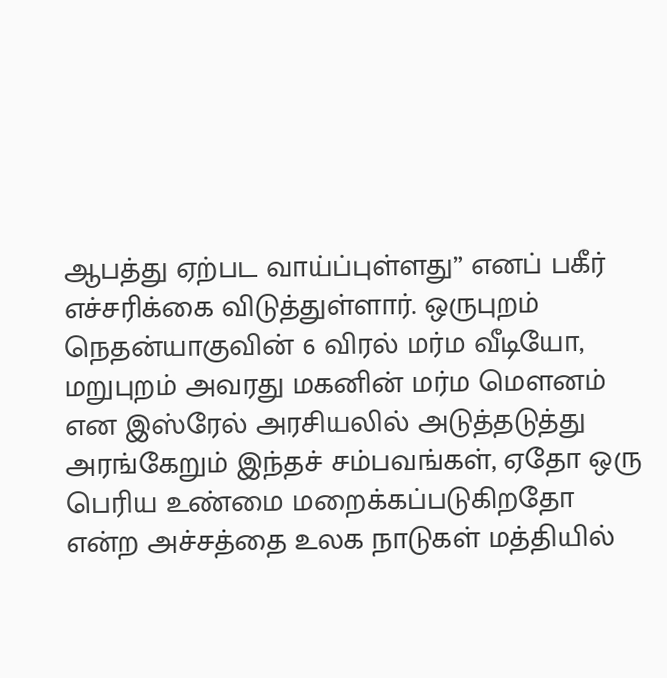ஆபத்து ஏற்பட வாய்ப்புள்ளது” எனப் பகீர் எச்சரிக்கை விடுத்துள்ளார். ஒருபுறம் நெதன்யாகுவின் 6 விரல் மர்ம வீடியோ, மறுபுறம் அவரது மகனின் மர்ம மௌனம் என இஸ்ரேல் அரசியலில் அடுத்தடுத்து அரங்கேறும் இந்தச் சம்பவங்கள், ஏதோ ஒரு பெரிய உண்மை மறைக்கப்படுகிறதோ என்ற அச்சத்தை உலக நாடுகள் மத்தியில்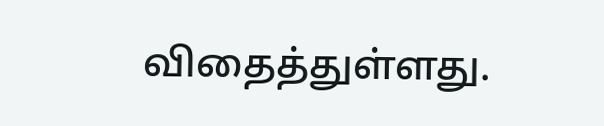விதைத்துள்ளது.